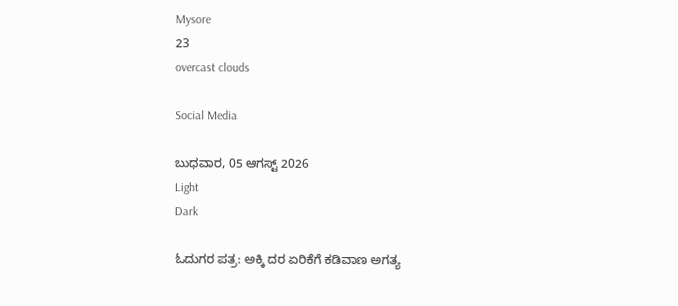Mysore
23
overcast clouds

Social Media

ಬುಧವಾರ, 05 ಆಗಸ್ಟ್ 2026
Light
Dark

ಓದುಗರ ಪತ್ರ: ಅಕ್ಕಿ ದರ ಏರಿಕೆಗೆ ಕಡಿವಾಣ ಅಗತ್ಯ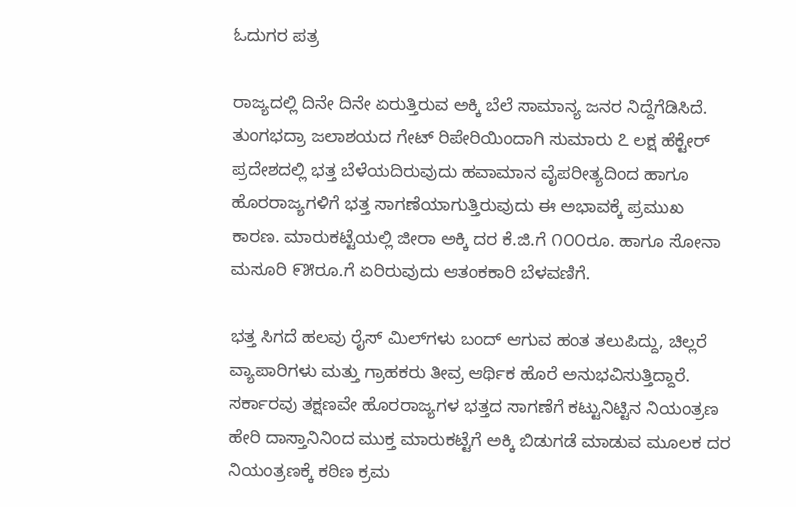ಓದುಗರ ಪತ್ರ

ರಾಜ್ಯದಲ್ಲಿ ದಿನೇ ದಿನೇ ಏರುತ್ತಿರುವ ಅಕ್ಕಿ ಬೆಲೆ ಸಾಮಾನ್ಯ ಜನರ ನಿದ್ದೆಗೆಡಿಸಿದೆ. ತುಂಗಭದ್ರಾ ಜಲಾಶಯದ ಗೇಟ್ ರಿಪೇರಿಯಿಂದಾಗಿ ಸುಮಾರು ೭ ಲಕ್ಷ ಹೆಕ್ಟೇರ್ ಪ್ರದೇಶದಲ್ಲಿ ಭತ್ತ ಬೆಳೆಯದಿರುವುದು ಹವಾಮಾನ ವೈಪರೀತ್ಯದಿಂದ ಹಾಗೂ ಹೊರರಾಜ್ಯಗಳಿಗೆ ಭತ್ತ ಸಾಗಣೆಯಾಗುತ್ತಿರುವುದು ಈ ಅಭಾವಕ್ಕೆ ಪ್ರಮುಖ ಕಾರಣ. ಮಾರುಕಟ್ಟೆಯಲ್ಲಿ ಜೀರಾ ಅಕ್ಕಿ ದರ ಕೆ.ಜಿ.ಗೆ ೧೦೦ರೂ. ಹಾಗೂ ಸೋನಾ ಮಸೂರಿ ೯೫ರೂ.ಗೆ ಏರಿರುವುದು ಆತಂಕಕಾರಿ ಬೆಳವಣಿಗೆ.

ಭತ್ತ ಸಿಗದೆ ಹಲವು ರೈಸ್ ಮಿಲ್‌ಗಳು ಬಂದ್ ಆಗುವ ಹಂತ ತಲುಪಿದ್ದು, ಚಿಲ್ಲರೆ ವ್ಯಾಪಾರಿಗಳು ಮತ್ತು ಗ್ರಾಹಕರು ತೀವ್ರ ಆರ್ಥಿಕ ಹೊರೆ ಅನುಭವಿಸುತ್ತಿದ್ದಾರೆ. ಸರ್ಕಾರವು ತಕ್ಷಣವೇ ಹೊರರಾಜ್ಯಗಳ ಭತ್ತದ ಸಾಗಣೆಗೆ ಕಟ್ಟುನಿಟ್ಟಿನ ನಿಯಂತ್ರಣ ಹೇರಿ ದಾಸ್ತಾನಿನಿಂದ ಮುಕ್ತ ಮಾರುಕಟ್ಟೆಗೆ ಅಕ್ಕಿ ಬಿಡುಗಡೆ ಮಾಡುವ ಮೂಲಕ ದರ ನಿಯಂತ್ರಣಕ್ಕೆ ಕಠಿಣ ಕ್ರಮ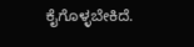ಕೈಗೊಳ್ಳಬೇಕಿದೆ.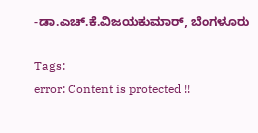-ಡಾ.ಎಚ್.ಕೆ.ವಿಜಯಕುಮಾರ್, ಬೆಂಗಳೂರು

Tags:
error: Content is protected !!